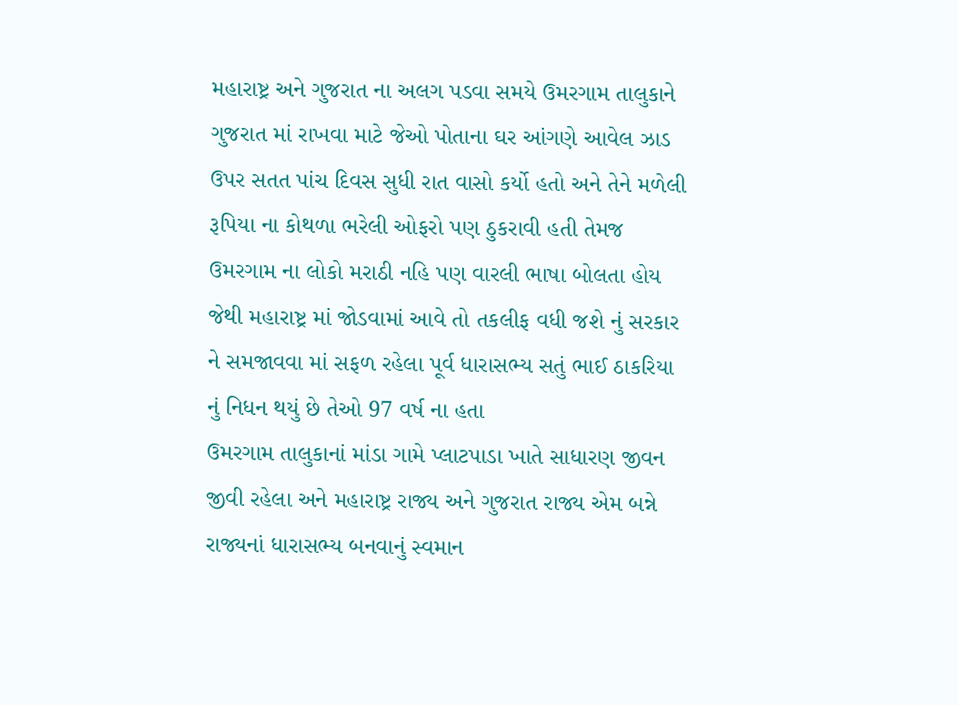મહારાષ્ટ્ર અને ગુજરાત ના અલગ પડવા સમયે ઉમરગામ તાલુકાને ગુજરાત માં રાખવા માટે જેઓ પોતાના ઘર આંગણે આવેલ ઝાડ ઉપર સતત પાંચ દિવસ સુધી રાત વાસો કર્યો હતો અને તેને મળેલી રૂપિયા ના કોથળા ભરેલી ઓફરો પણ ઠુકરાવી હતી તેમજ ઉમરગામ ના લોકો મરાઠી નહિ પણ વારલી ભાષા બોલતા હોય જેથી મહારાષ્ટ્ર માં જોડવામાં આવે તો તકલીફ વધી જશે નું સરકાર ને સમજાવવા માં સફળ રહેલા પૂર્વ ધારાસભ્ય સતું ભાઈ ઠાકરિયા નું નિધન થયું છે તેઓ 97 વર્ષ ના હતા
ઉમરગામ તાલુકાનાં માંડા ગામે પ્લાટપાડા ખાતે સાધારણ જીવન જીવી રહેલા અને મહારાષ્ટ્ર રાજ્ય અને ગુજરાત રાજ્ય એમ બન્ને રાજ્યનાં ધારાસભ્ય બનવાનું સ્વમાન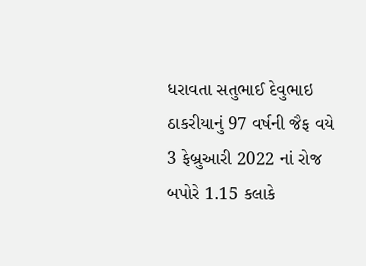ધરાવતા સતુભાઈ દેવુભાઇ ઠાકરીયાનું 97 વર્ષની જૈફ વયે 3 ફેબ્રુઆરી 2022 નાં રોજ બપોરે 1.15 કલાકે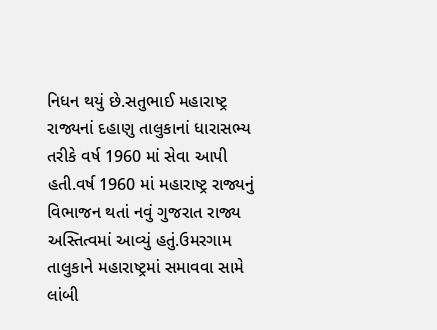નિધન થયું છે.સતુભાઈ મહારાષ્ટ્ર રાજ્યનાં દહાણુ તાલુકાનાં ધારાસભ્ય તરીકે વર્ષ 1960 માં સેવા આપી હતી.વર્ષ 1960 માં મહારાષ્ટ્ર રાજ્યનું વિભાજન થતાં નવું ગુજરાત રાજ્ય અસ્તિત્વમાં આવ્યું હતું.ઉમરગામ તાલુકાને મહારાષ્ટ્રમાં સમાવવા સામે લાંબી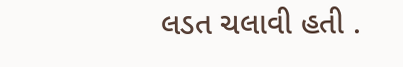લડત ચલાવી હતી .